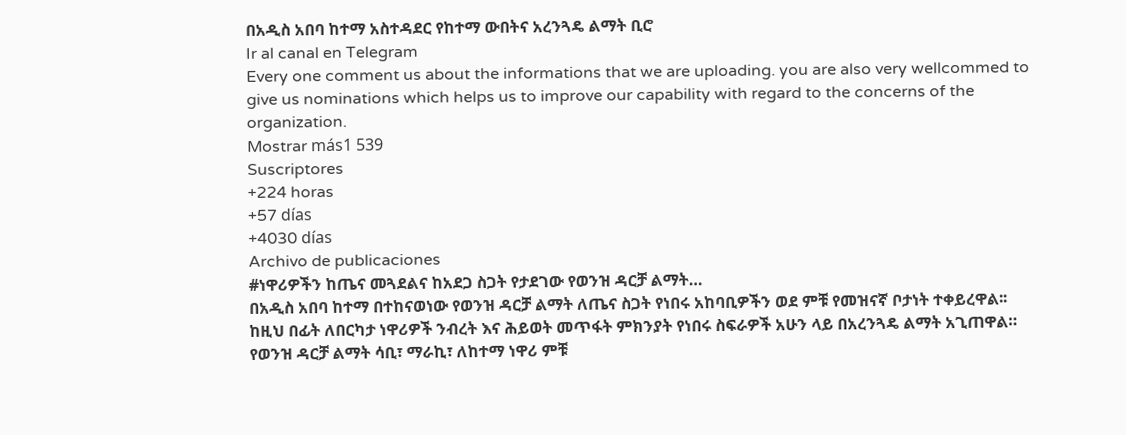በአዲስ አበባ ከተማ አስተዳደር የከተማ ውበትና አረንጓዴ ልማት ቢሮ
Ir al canal en Telegram
Every one comment us about the informations that we are uploading. you are also very wellcommed to give us nominations which helps us to improve our capability with regard to the concerns of the organization.
Mostrar más1 539
Suscriptores
+224 horas
+57 días
+4030 días
Archivo de publicaciones
#ነዋሪዎችን ከጤና መጓደልና ከአደጋ ስጋት የታደገው የወንዝ ዳርቻ ልማት…
በአዲስ አበባ ከተማ በተከናወነው የወንዝ ዳርቻ ልማት ለጤና ስጋት የነበሩ አከባቢዎችን ወደ ምቹ የመዝናኛ ቦታነት ተቀይረዋል፡፡
ከዚህ በፊት ለበርካታ ነዋሪዎች ንብረት እና ሕይወት መጥፋት ምክንያት የነበሩ ስፍራዎች አሁን ላይ በአረንጓዴ ልማት አጊጠዋል።
የወንዝ ዳርቻ ልማት ሳቢ፣ ማራኪ፣ ለከተማ ነዋሪ ምቹ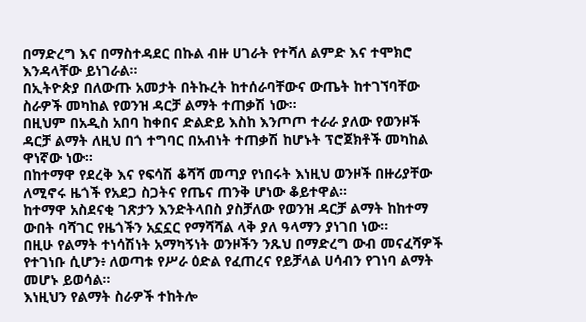በማድረግ እና በማስተዳደር በኩል ብዙ ሀገራት የተሻለ ልምድ እና ተሞክሮ እንዳላቸው ይነገራል፡፡
በኢትዮጵያ በለውጡ አመታት በትኩረት ከተሰራባቸውና ውጤት ከተገኘባቸው ስራዎች መካከል የወንዝ ዳርቻ ልማት ተጠቃሽ ነው፡፡
በዚህም በአዲስ አበባ ከቀበና ድልድይ እስከ እንጦጦ ተራራ ያለው የወንዞች ዳርቻ ልማት ለዚህ በጎ ተግባር በአብነት ተጠቃሽ ከሆኑት ፕሮጀክቶች መካከል ዋነኛው ነው፡፡
በከተማዋ የደረቅ እና የፍሳሽ ቆሻሻ መጣያ የነበሩት እነዚህ ወንዞች በዙሪያቸው ለሚኖሩ ዜጎች የአደጋ ስጋትና የጤና ጠንቅ ሆነው ቆይተዋል፡፡
ከተማዋ አስደናቂ ገጽታን እንድትላበስ ያስቻለው የወንዝ ዳርቻ ልማት ከከተማ ውበት ባሻገር የዜጎችን አኗኗር የማሻሻል ላቅ ያለ ዓላማን ያነገበ ነው፡፡
በዚሁ የልማት ተነሳሽነት አማካኝነት ወንዞችን ንጹህ በማድረግ ውብ መናፈሻዎች የተገነቡ ሲሆን፥ ለወጣቱ የሥራ ዕድል የፈጠረና የይቻላል ሀሳብን የገነባ ልማት መሆኑ ይወሳል፡፡
እነዚህን የልማት ስራዎች ተከትሎ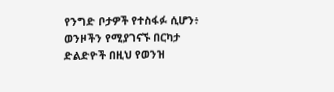የንግድ ቦታዎች የተስፋፉ ሲሆን፥ ወንዞችን የሚያገናኙ በርካታ ድልድዮች በዚህ የወንዝ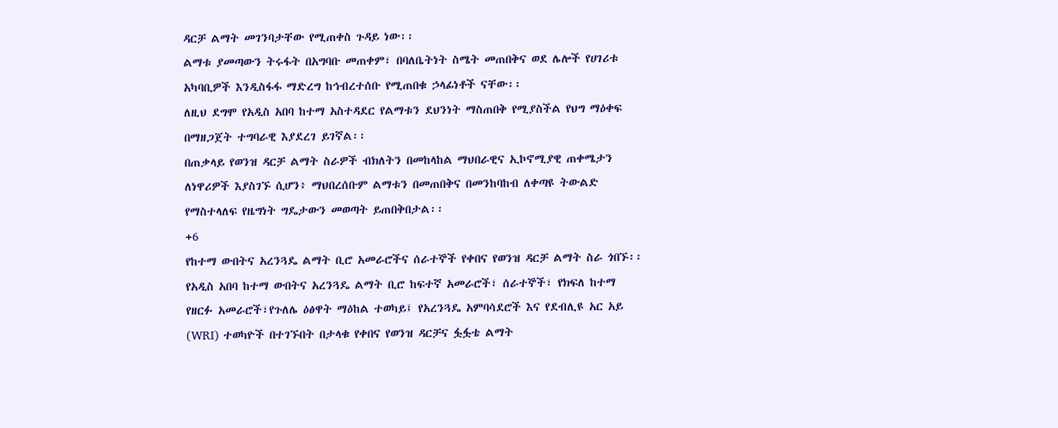ዳርቻ ልማት መገንባታቸው የሚጠቀስ ጉዳይ ነው፡፡
ልማቱ ያመጣውን ትሩፋት በአግባቡ መጠቀም፣ በባለቤትነት ስሜት መጠበቅና ወደ ሌሎች የሀገሪቱ አካባቢዎች እንዲስፋፋ ማድረግ ከኅብረተሰቡ የሚጠበቁ ኃላፊነቶች ናቸው፡፡
ለዚህ ደግሞ የአዲስ አበባ ከተማ አስተዳደር የልማቱን ደህንነት ማስጠበቅ የሚያስችል የህግ ማዕቀፍ በማዘጋጀት ተግባራዊ እያደረገ ይገኛል፡፡
በጠቃላይ የወንዝ ዳርቻ ልማት ስራዎች ብክለትን በመከላከል ማህበራዊና ኢኮኖሚያዊ ጠቀሜታን ለነዋሪዎች እያስገኙ ሲሆን፥ ማህበረሰቡም ልማቱን በመጠበቅና በመንከባከብ ለቀጣዩ ትውልድ የማስተላለፍ የዜግነት ግዴታውን መወጣት ይጠበቅበታል፡፡
+6
የከተማ ውበትና አረንጓዴ ልማት ቢሮ አመራሮችና ሰራተኞች የቀበና የወንዝ ዳርቻ ልማት ስራ ጎበኙ፡፡
የአዲስ አበባ ከተማ ውበትና አረንጓዴ ልማት ቢሮ ከፍተኛ አመራሮች፣ ሰራተኞች፣ የክፍለ ከተማ የዘርፉ አመራሮች፣የጉለሌ ዕፅዋት ማዕከል ተወካይ፤ የአረንጓዴ አምባሳደሮች እና የደብሊዩ አር አይ (WRI) ተወካዮች በተገኙበት በታላቁ የቀበና የወንዝ ዳርቻና ፏፏቴ ልማት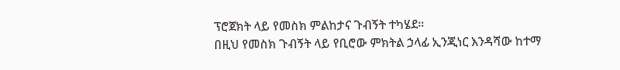ፕሮጀክት ላይ የመስክ ምልከታና ጉብኝት ተካሄደ።
በዚህ የመስክ ጉብኝት ላይ የቢሮው ምክትል ኃላፊ ኢንጂነር እንዳሻው ከተማ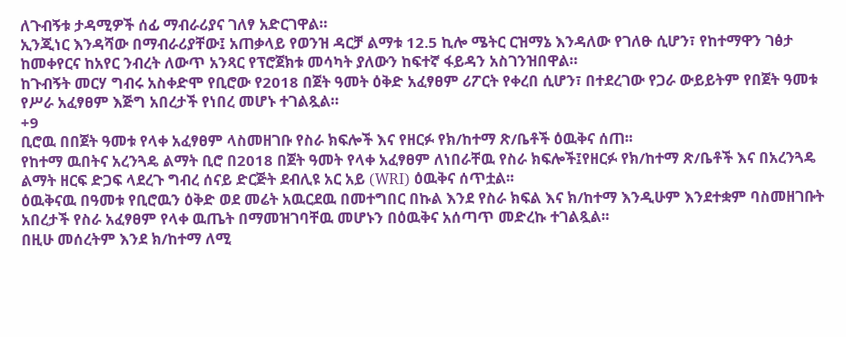ለጉብኝቱ ታዳሚዎች ሰፊ ማብራሪያና ገለፃ አድርገዋል።
ኢንጂነር እንዳሻው በማብራሪያቸው፤ አጠቃላይ የወንዝ ዳርቻ ልማቱ 12.5 ኪሎ ሜትር ርዝማኔ እንዳለው የገለፁ ሲሆን፣ የከተማዋን ገፅታ ከመቀየርና ከአየር ንብረት ለውጥ አንጻር የፕሮጀክቱ መሳካት ያለውን ከፍተኛ ፋይዳን አስገንዝበዋል።
ከጉብኝት መርሃ ግብሩ አስቀድሞ የቢሮው የ2018 በጀት ዓመት ዕቅድ አፈፃፀም ሪፖርት የቀረበ ሲሆን፣ በተደረገው የጋራ ውይይትም የበጀት ዓመቱ የሥራ አፈፃፀም እጅግ አበረታች የነበረ መሆኑ ተገልጿል።
+9
ቢሮዉ በበጀት ዓመቱ የላቀ አፈፃፀም ላስመዘገቡ የስራ ክፍሎች እና የዘርፉ የክ/ከተማ ጽ/ቤቶች ዕዉቅና ሰጠ፡፡
የከተማ ዉበትና አረንጓዴ ልማት ቢሮ በ2018 በጀት ዓመት የላቀ አፈፃፀም ለነበራቸዉ የስራ ክፍሎች፤የዘርፉ የክ/ከተማ ጽ/ቤቶች እና በአረንጓዴ ልማት ዘርፍ ድጋፍ ላደረጉ ግብረ ሰናይ ድርጅት ደብሊዩ አር አይ (WRI) ዕዉቅና ሰጥቷል፡፡
ዕዉቅናዉ በዓመቱ የቢሮዉን ዕቅድ ወደ መሬት አዉርደዉ በመተግበር በኩል እንደ የስራ ክፍል እና ክ/ከተማ እንዲሁም እንደተቋም ባስመዘገቡት አበረታች የስራ አፈፃፀም የላቀ ዉጤት በማመዝገባቸዉ መሆኑን በዕዉቅና አሰጣጥ መድረኩ ተገልጿል፡፡
በዚሁ መሰረትም እንደ ክ/ከተማ ለሚ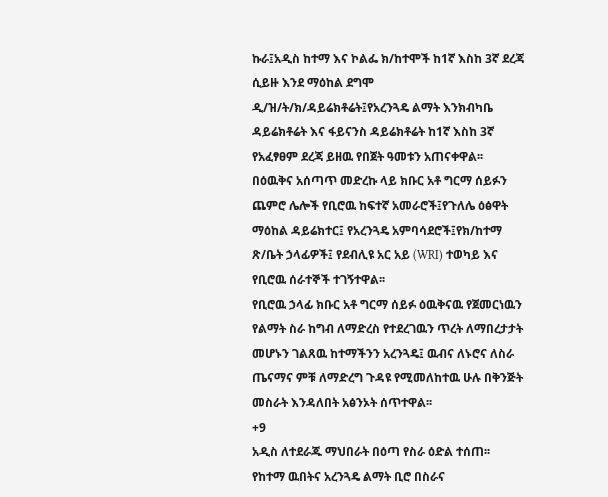ኩራ፤አዲስ ከተማ እና ኮልፌ ክ/ከተሞች ከ1ኛ እስከ 3ኛ ደረጃ ሲይዙ እንደ ማዕከል ደግሞ ዲ/ዝ/ት/ክ/ዳይሬክቶሬት፤የአረንጓዴ ልማት እንክብካቤ ዳይሬክቶሬት እና ፋይናንስ ዳይሬክቶሬት ከ1ኛ እስከ 3ኛ የአፈፃፀም ደረጃ ይዘዉ የበጀት ዓመቱን አጠናቀዋል፡፡
በዕዉቅና አሰጣጥ መድረኩ ላይ ክቡር አቶ ግርማ ሰይፉን ጨምሮ ሌሎች የቢሮዉ ከፍተኛ አመራሮች፤የጉለሌ ዕፅዋት ማዕከል ዳይሬክተር፤ የአረንጓዴ አምባሳደሮች፤የክ/ከተማ ጽ/ቤት ኃላፊዎች፤ የደብሊዩ አር አይ (WRI) ተወካይ እና የቢሮዉ ሰራተኞች ተገኝተዋል፡፡
የቢሮዉ ኃላፊ ክቡር አቶ ግርማ ሰይፉ ዕዉቅናዉ የጀመርነዉን የልማት ስራ ከግብ ለማድረስ የተደረገዉን ጥረት ለማበረታታት መሆኑን ገልጸዉ ከተማችንን አረንጓዴ፤ ዉብና ለኑሮና ለስራ ጤናማና ምቹ ለማድረግ ጉዳዩ የሚመለከተዉ ሁሉ በቅንጅት መስራት እንዳለበት አፅንኦት ሰጥተዋል፡፡
+9
አዲስ ለተደራጁ ማህበራት በዕጣ የስራ ዕድል ተሰጠ፡፡
የከተማ ዉበትና አረንጓዴ ልማት ቢሮ በስራና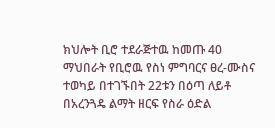ክህሎት ቢሮ ተደራጅተዉ ከመጡ 40 ማህበራት የቢሮዉ የስነ ምግባርና ፀረ-ሙስና ተወካይ በተገኙበት 22ቱን በዕጣ ለይቶ በአረንጓዴ ልማት ዘርፍ የስራ ዕድል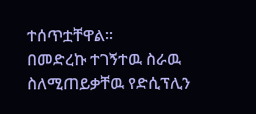ተሰጥቷቸዋል፡፡
በመድረኩ ተገኝተዉ ስራዉ ስለሚጠይቃቸዉ የድሲፕሊን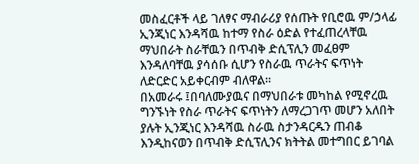መስፈርቶች ላይ ገለፃና ማብራሪያ የሰጡት የቢሮዉ ም/ኃላፊ ኢንጂነር እንዳሻዉ ከተማ የስራ ዕድል የተፈጠረላቸዉ ማህበራት ስራቸዉን በጥብቅ ድሲፕሊን መፈፀም እንዳለባቸዉ ያሳሰቡ ሲሆን የስራዉ ጥራትና ፍጥነት ለድርድር አይቀርብም ብለዋል፡፡
በአመራሩ ፤በባለሙያዉና በማህበራቱ መካከል የሚኖረዉ ግንኙነት የስራ ጥራትና ፍጥነትን ለማረጋገጥ መሆን አለበት ያሉት ኢንጂነር እንዳሻዉ ስራዉ ስታንዳርዱን ጠብቆ እንዲከናወን በጥብቅ ድሲፕሊንና ክትትል መተግበር ይገባል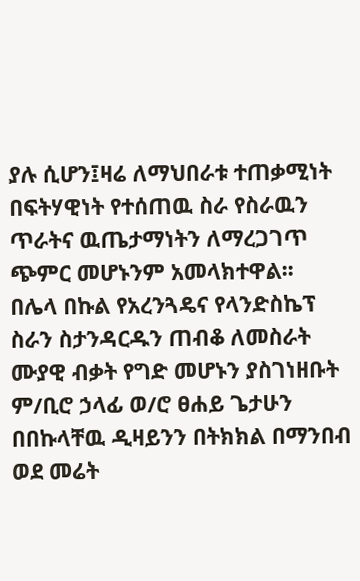ያሉ ሲሆን፤ዛሬ ለማህበራቱ ተጠቃሚነት በፍትሃዊነት የተሰጠዉ ስራ የስራዉን ጥራትና ዉጤታማነትን ለማረጋገጥ ጭምር መሆኑንም አመላክተዋል፡፡
በሌላ በኩል የአረንጓዴና የላንድስኬፕ ስራን ስታንዳርዱን ጠብቆ ለመስራት ሙያዊ ብቃት የግድ መሆኑን ያስገነዘቡት ም/ቢሮ ኃላፊ ወ/ሮ ፀሐይ ጌታሁን በበኩላቸዉ ዲዛይንን በትክክል በማንበብ ወደ መሬት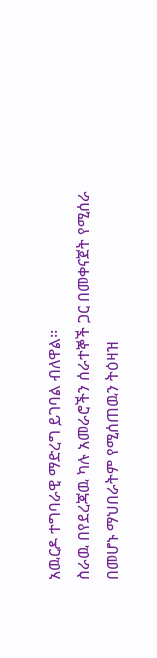አዉርዶ ተግባራዊ ማድረግ ይገባል ብለዋል፡፡
ስራዉ በየደረጃዉ ካሉ አመራሮችን ሰራተኞች ጋር በመቀናጀት የሚሰራ በመሆኑ ማህበራትም የሚሰጠዉን ትዕዛዝ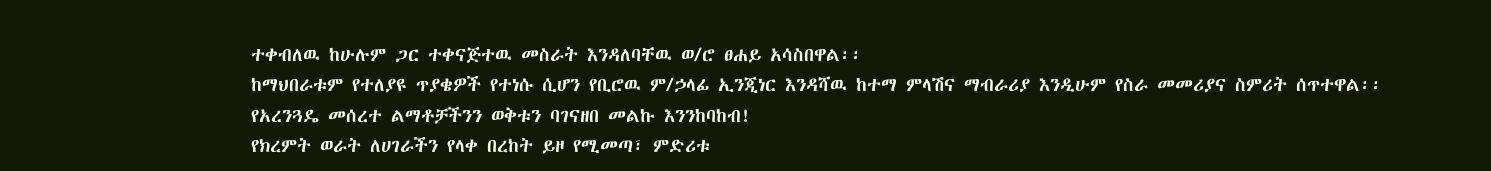ተቀብለዉ ከሁሉም ጋር ተቀናጅተዉ መስራት እንዳለባቸዉ ወ/ሮ ፀሐይ አሳስበዋል፡፡
ከማህበራቱም የተለያዩ ጥያቄዎች የተነሱ ሲሆን የቢሮዉ ም/ኃላፊ ኢንጂነር እንዳሻዉ ከተማ ምላሽና ማብራሪያ እንዲሁም የስራ መመሪያና ስምሪት ሰጥተዋል፡፡
የአረንጓዴ መሰረተ ልማቶቻችንን ወቅቱን ባገናዘበ መልኩ እንንከባከብ!
የክረምት ወራት ለሀገራችን የላቀ በረከት ይዞ የሚመጣ፣ ምድሪቱ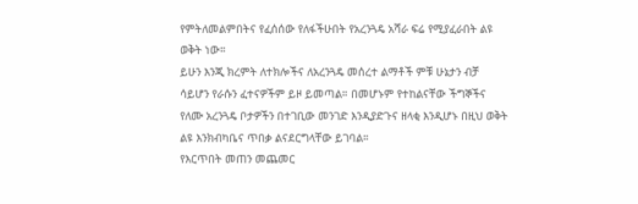የምትለመልምበትና የፈሰሰው የለፋችሁበት የአረንጓዴ አሻራ ፍሬ የሚያፈራበት ልዩ ወቅት ነው።
ይሁን እንጂ ክረምት ለተክሎችና ለአረንጓዴ መሰረተ ልማቶች ምቹ ሁኔታን ብቻ ሳይሆን የራሱን ፈተናዎችም ይዞ ይመጣል። በመሆኑም የተከልናቸው ችግኞችና የለሙ አረንጓዴ ቦታዎችን በተገቢው መንገድ እንዲያድጉና ዘላቂ እንዲሆኑ በዚህ ወቅት ልዩ እንክብካቤና ጥበቃ ልናደርግላቸው ይገባል።
የእርጥበት መጠን መጨመር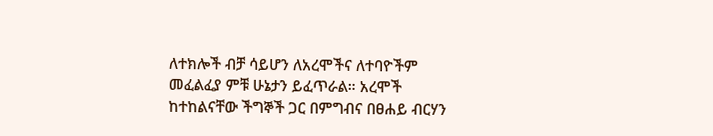ለተክሎች ብቻ ሳይሆን ለአረሞችና ለተባዮችም መፈልፈያ ምቹ ሁኔታን ይፈጥራል። አረሞች ከተከልናቸው ችግኞች ጋር በምግብና በፀሐይ ብርሃን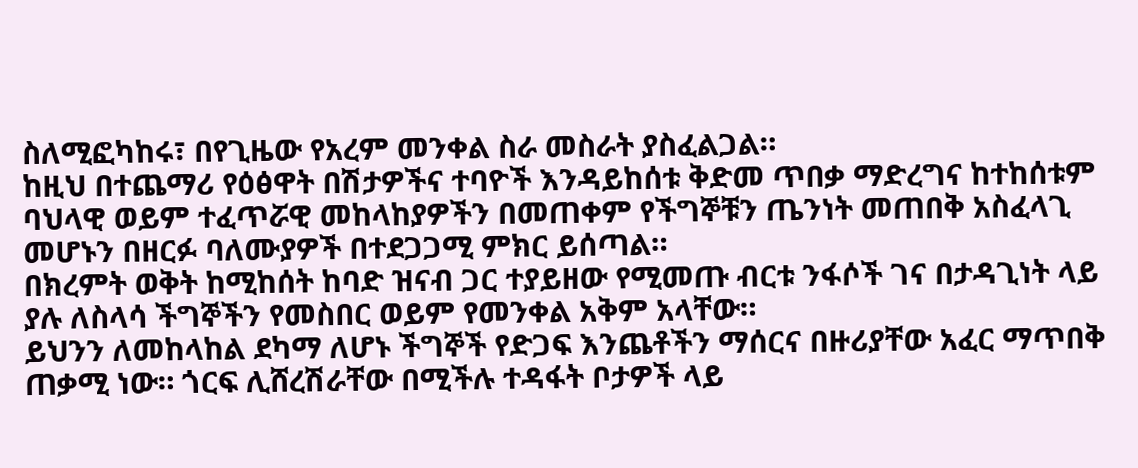ስለሚፎካከሩ፣ በየጊዜው የአረም መንቀል ስራ መስራት ያስፈልጋል።
ከዚህ በተጨማሪ የዕፅዋት በሽታዎችና ተባዮች እንዳይከሰቱ ቅድመ ጥበቃ ማድረግና ከተከሰቱም ባህላዊ ወይም ተፈጥሯዊ መከላከያዎችን በመጠቀም የችግኞቹን ጤንነት መጠበቅ አስፈላጊ መሆኑን በዘርፉ ባለሙያዎች በተደጋጋሚ ምክር ይሰጣል።
በክረምት ወቅት ከሚከሰት ከባድ ዝናብ ጋር ተያይዘው የሚመጡ ብርቱ ንፋሶች ገና በታዳጊነት ላይ ያሉ ለስላሳ ችግኞችን የመስበር ወይም የመንቀል አቅም አላቸው።
ይህንን ለመከላከል ደካማ ለሆኑ ችግኞች የድጋፍ እንጨቶችን ማሰርና በዙሪያቸው አፈር ማጥበቅ ጠቃሚ ነው። ጎርፍ ሊሸረሽራቸው በሚችሉ ተዳፋት ቦታዎች ላይ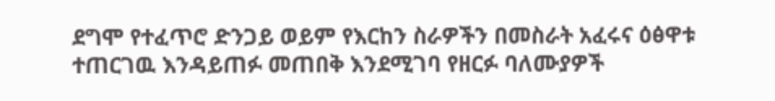ደግሞ የተፈጥሮ ድንጋይ ወይም የእርከን ስራዎችን በመስራት አፈሩና ዕፅዋቱ ተጠርገዉ እንዳይጠፉ መጠበቅ እንደሚገባ የዘርፉ ባለሙያዎች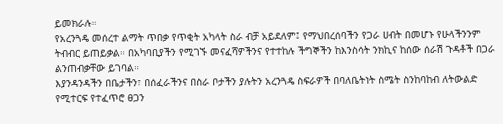ይመክራሉ።
የአረንጓዴ መሰረተ ልማት ጥበቃ የጥቂት አካላት ስራ ብቻ አይደለም፤ የማህበረሰባችን የጋራ ሀብት በመሆኑ የሁላችንንም ትብብር ይጠይቃል። በአካባቢያችን የሚገኙ መናፈሻዎችንና የተተከሉ ችግኞችን ከእንስሳት ንክኪና ከሰው ሰራሽ ጉዳቶች በጋራ ልንጠብቃቸው ይገባል።
እያንዳንዳችን በቤታችን፣ በሰፈራችንና በስራ ቦታችን ያሉትን አረንጓዴ ስፍራዎች በባለቤትነት ስሜት ስንከባከብ ለትውልድ የሚተርፍ የተፈጥሮ ፀጋን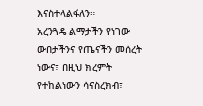እናስተላልፋለን።
አረንጓዴ ልማታችን የነገው ውበታችንና የጤናችን መሰረት ነውና፣ በዚህ ክረምት የተከልነውን ሳናስረክብ፣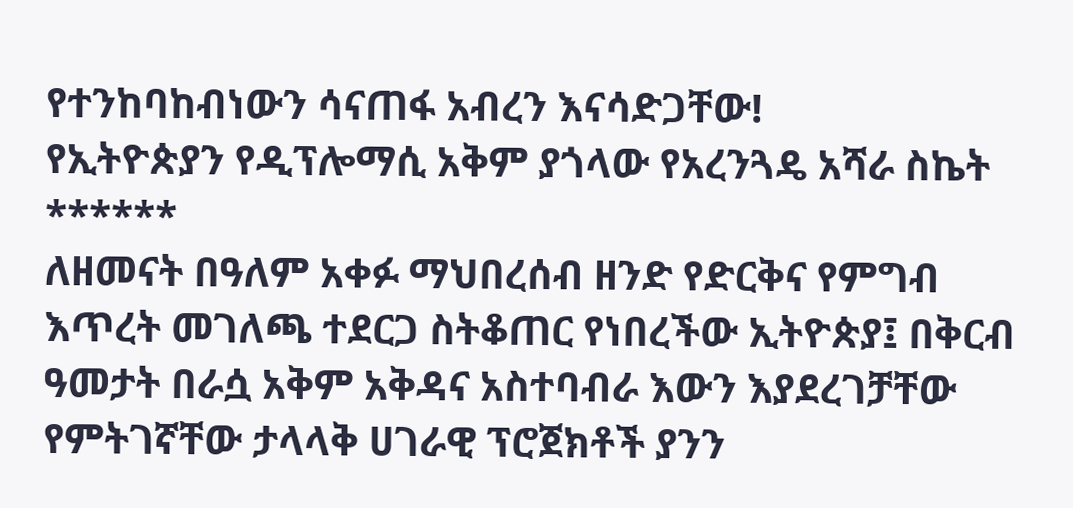የተንከባከብነውን ሳናጠፋ አብረን እናሳድጋቸው!
የኢትዮጵያን የዲፕሎማሲ አቅም ያጎላው የአረንጓዴ አሻራ ስኬት
******
ለዘመናት በዓለም አቀፉ ማህበረሰብ ዘንድ የድርቅና የምግብ እጥረት መገለጫ ተደርጋ ስትቆጠር የነበረችው ኢትዮጵያ፤ በቅርብ ዓመታት በራሷ አቅም አቅዳና አስተባብራ እውን እያደረገቻቸው የምትገኛቸው ታላላቅ ሀገራዊ ፕሮጀክቶች ያንን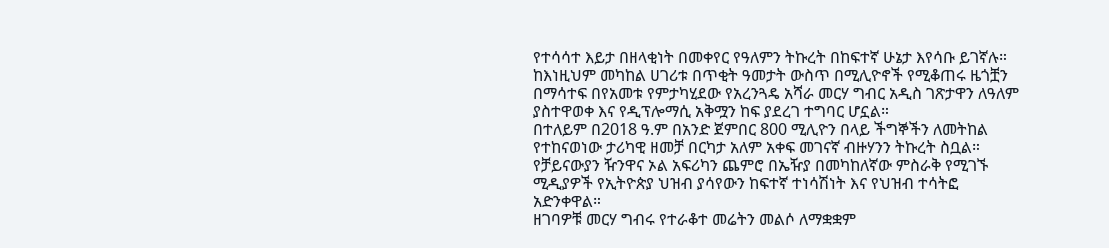የተሳሳተ እይታ በዘላቂነት በመቀየር የዓለምን ትኩረት በከፍተኛ ሁኔታ እየሳቡ ይገኛሉ።
ከእነዚህም መካከል ሀገሪቱ በጥቂት ዓመታት ውስጥ በሚሊዮኖች የሚቆጠሩ ዜጎቿን በማሳተፍ በየአመቱ የምታካሂደው የአረንጓዴ አሻራ መርሃ ግብር አዲስ ገጽታዋን ለዓለም ያስተዋወቀ እና የዲፕሎማሲ አቅሟን ከፍ ያደረገ ተግባር ሆኗል።
በተለይም በ2018 ዓ.ም በአንድ ጀምበር 800 ሚሊዮን በላይ ችግኞችን ለመትከል የተከናወነው ታሪካዊ ዘመቻ በርካታ አለም አቀፍ መገናኛ ብዙሃንን ትኩረት ስቧል።
የቻይናውያን ዥንዋና ኦል አፍሪካን ጨምሮ በኤዥያ በመካከለኛው ምስራቅ የሚገኙ ሚዲያዎች የኢትዮጵያ ህዝብ ያሳየውን ከፍተኛ ተነሳሽነት እና የህዝብ ተሳትፎ አድንቀዋል።
ዘገባዎቹ መርሃ ግብሩ የተራቆተ መሬትን መልሶ ለማቋቋም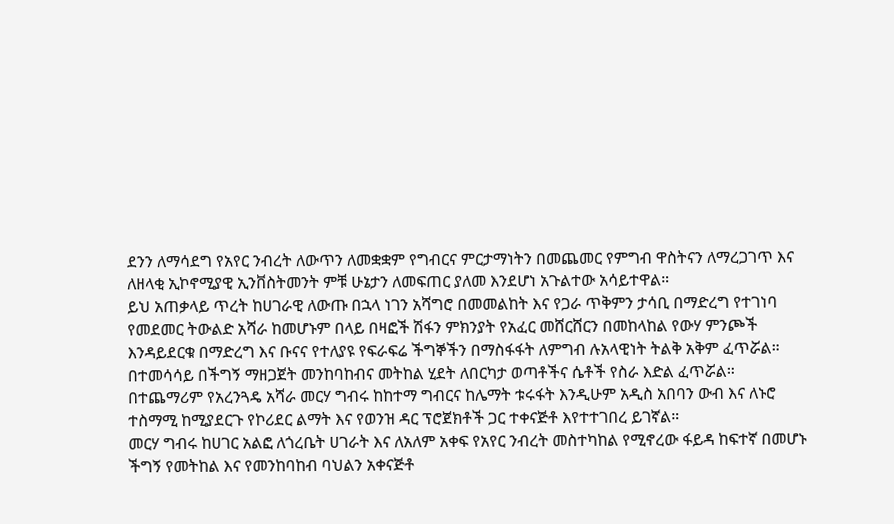ደንን ለማሳደግ የአየር ንብረት ለውጥን ለመቋቋም የግብርና ምርታማነትን በመጨመር የምግብ ዋስትናን ለማረጋገጥ እና ለዘላቂ ኢኮኖሚያዊ ኢንቨስትመንት ምቹ ሁኔታን ለመፍጠር ያለመ እንደሆነ አጉልተው አሳይተዋል።
ይህ አጠቃላይ ጥረት ከሀገራዊ ለውጡ በኋላ ነገን አሻግሮ በመመልከት እና የጋራ ጥቅምን ታሳቢ በማድረግ የተገነባ የመደመር ትውልድ አሻራ ከመሆኑም በላይ በዛፎች ሽፋን ምክንያት የአፈር መሸርሸርን በመከላከል የውሃ ምንጮች እንዳይደርቁ በማድረግ እና ቡናና የተለያዩ የፍራፍሬ ችግኞችን በማስፋፋት ለምግብ ሉአላዊነት ትልቅ አቅም ፈጥሯል።
በተመሳሳይ በችግኝ ማዘጋጀት መንከባከብና መትከል ሂደት ለበርካታ ወጣቶችና ሴቶች የስራ እድል ፈጥሯል።
በተጨማሪም የአረንጓዴ አሻራ መርሃ ግብሩ ከከተማ ግብርና ከሌማት ቱሩፋት እንዲሁም አዲስ አበባን ውብ እና ለኑሮ ተስማሚ ከሚያደርጉ የኮሪደር ልማት እና የወንዝ ዳር ፕሮጀክቶች ጋር ተቀናጅቶ እየተተገበረ ይገኛል።
መርሃ ግብሩ ከሀገር አልፎ ለጎረቤት ሀገራት እና ለአለም አቀፍ የአየር ንብረት መስተካከል የሚኖረው ፋይዳ ከፍተኛ በመሆኑ ችግኝ የመትከል እና የመንከባከብ ባህልን አቀናጅቶ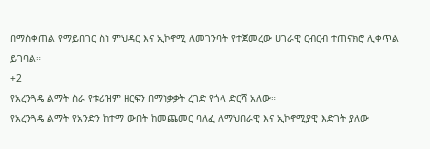በማስቀጠል የማይበገር ስነ ምህዳር እና ኢኮኖሚ ለመገንባት የተጀመረው ሀገራዊ ርብርብ ተጠናክሮ ሊቀጥል ይገባል።
+2
የአረንጓዴ ልማት ስራ የቱሪዝም ዘርፍን በማነቃቃት ረገድ የጎላ ድርሻ አለው።
የአረንጓዴ ልማት የአንድን ከተማ ውበት ከመጨመር ባለፈ ለማህበራዊ እና ኢኮኖሚያዊ እድገት ያለው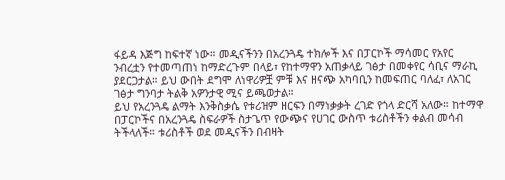ፋይዳ እጅግ ከፍተኛ ነው። መዲናችንን በአረንጓዴ ተክሎች እና በፓርኮች ማሳመር የአየር ንብረቷን የተመጣጠነ ከማድረጉም በላይ፣ የከተማዋን አጠቃላይ ገፅታ በመቀየር ሳቢና ማራኪ ያደርጋታል። ይህ ውበት ደግሞ ለነዋሪዎቿ ምቹ እና ዘናጭ አካባቢን ከመፍጠር ባለፈ፣ ለአገር ገፅታ ግንባታ ትልቅ አዎንታዊ ሚና ይጫወታል።
ይህ የአረንጓዴ ልማት እንቅስቃሴ የቱሪዝም ዘርፍን በማነቃቃት ረገድ የጎላ ድርሻ አለው። ከተማዋ በፓርኮችና በአረንጓዴ ስፍራዎች ስታጌጥ የውጭና የሀገር ውስጥ ቱሪስቶችን ቀልብ መሳብ ትችላለች። ቱሪስቶች ወደ መዲናችን በብዛት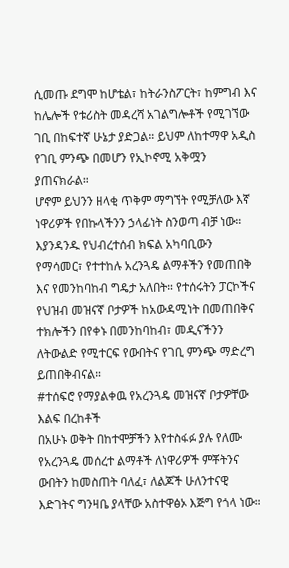ሲመጡ ደግሞ ከሆቴል፣ ከትራንስፖርት፣ ከምግብ እና ከሌሎች የቱሪስት መዳረሻ አገልግሎቶች የሚገኘው ገቢ በከፍተኛ ሁኔታ ያድጋል። ይህም ለከተማዋ አዲስ የገቢ ምንጭ በመሆን የኢኮኖሚ አቅሟን ያጠናክራል።
ሆኖም ይህንን ዘላቂ ጥቅም ማግኘት የሚቻለው እኛ ነዋሪዎች የበኩላችንን ኃላፊነት ስንወጣ ብቻ ነው። እያንዳንዱ የህብረተሰብ ክፍል አካባቢውን የማሳመር፣ የተተከሉ አረንጓዴ ልማቶችን የመጠበቅ እና የመንከባከብ ግዴታ አለበት። የተሰሩትን ፓርኮችና የህዝብ መዝናኛ ቦታዎች ከአውዳሚነት በመጠበቅና ተክሎችን በየቀኑ በመንከባከብ፣ መዲናችንን ለትውልድ የሚተርፍ የውበትና የገቢ ምንጭ ማድረግ ይጠበቅብናል።
#ተሰፍሮ የማያልቀዉ የአረንጓዴ መዝናኛ ቦታዎቸው እልፍ በረከቶች
በአሁኑ ወቅት በከተሞቻችን እየተስፋፉ ያሉ የለሙ የአረንጓዴ መሰረተ ልማቶች ለነዋሪዎች ምቾትንና ውበትን ከመስጠት ባለፈ፣ ለልጆች ሁለንተናዊ እድገትና ግንዛቤ ያላቸው አስተዋፅኦ እጅግ የጎላ ነው።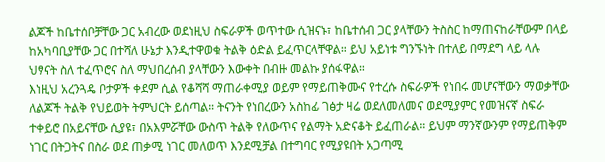ልጆች ከቤተሰቦቻቸው ጋር አብረው ወደነዚህ ስፍራዎች ወጥተው ሲዝናኑ፣ ከቤተሰብ ጋር ያላቸውን ትስስር ከማጠናከራቸውም በላይ ከአካባቢያቸው ጋር በተሻለ ሁኔታ እንዲተዋወቁ ትልቅ ዕድል ይፈጥርላቸዋል። ይህ አይነቱ ግንኙነት በተለይ በማደግ ላይ ላሉ ህፃናት ስለ ተፈጥሮና ስለ ማህበረሰብ ያላቸውን እውቀት በብዙ መልኩ ያሰፋዋል።
እነዚህ አረንጓዴ ቦታዎች ቀደም ሲል የቆሻሻ ማጠራቀሚያ ወይም የማይጠቅሙና የተረሱ ስፍራዎች የነበሩ መሆናቸውን ማወቃቸው ለልጆች ትልቅ የህይወት ትምህርት ይሰጣል። ትናንት የነበረውን አስከፊ ገፅታ ዛሬ ወደለመለመና ወደሚያምር የመዝናኛ ስፍራ ተቀይሮ በአይናቸው ሲያዩ፣ በአእምሯቸው ውስጥ ትልቅ የለውጥና የልማት አድናቆት ይፈጠራል። ይህም ማንኛውንም የማይጠቅም ነገር በትጋትና በስራ ወደ ጠቃሚ ነገር መለወጥ እንደሚቻል በተግባር የሚያዩበት አጋጣሚ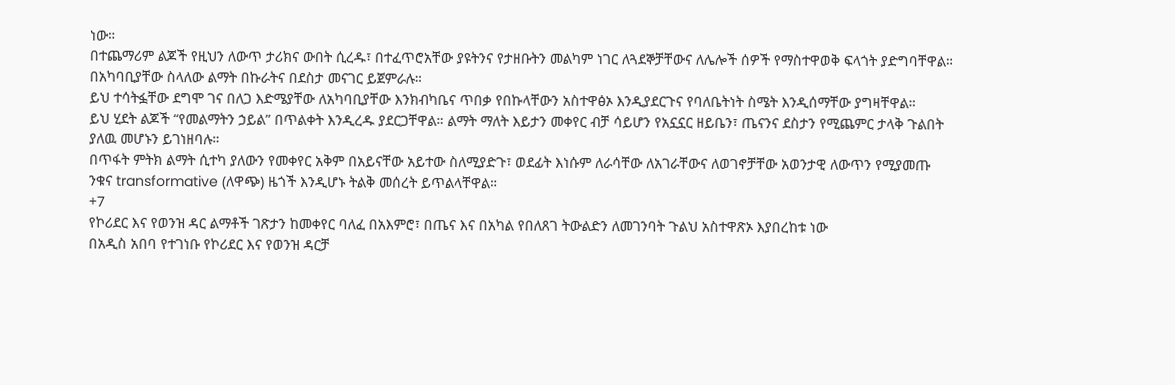ነው።
በተጨማሪም ልጆች የዚህን ለውጥ ታሪክና ውበት ሲረዱ፣ በተፈጥሮአቸው ያዩትንና የታዘቡትን መልካም ነገር ለጓደኞቻቸውና ለሌሎች ሰዎች የማስተዋወቅ ፍላጎት ያድግባቸዋል። በአካባቢያቸው ስላለው ልማት በኩራትና በደስታ መናገር ይጀምራሉ።
ይህ ተሳትፏቸው ደግሞ ገና በለጋ እድሜያቸው ለአካባቢያቸው እንክብካቤና ጥበቃ የበኩላቸውን አስተዋፅኦ እንዲያደርጉና የባለቤትነት ስሜት እንዲሰማቸው ያግዛቸዋል።
ይህ ሂደት ልጆች “የመልማትን ኃይል” በጥልቀት እንዲረዱ ያደርጋቸዋል። ልማት ማለት እይታን መቀየር ብቻ ሳይሆን የአኗኗር ዘይቤን፣ ጤናንና ደስታን የሚጨምር ታላቅ ጉልበት ያለዉ መሆኑን ይገነዘባሉ።
በጥፋት ምትክ ልማት ሲተካ ያለውን የመቀየር አቅም በአይናቸው አይተው ስለሚያድጉ፣ ወደፊት እነሱም ለራሳቸው ለአገራቸውና ለወገኖቻቸው አወንታዊ ለውጥን የሚያመጡ ንቁና transformative (ለዋጭ) ዜጎች እንዲሆኑ ትልቅ መሰረት ይጥልላቸዋል።
+7
የኮሪደር እና የወንዝ ዳር ልማቶች ገጽታን ከመቀየር ባለፈ በአእምሮ፣ በጤና እና በአካል የበለጸገ ትውልድን ለመገንባት ጉልህ አስተዋጽኦ እያበረከቱ ነው
በአዲስ አበባ የተገነቡ የኮሪደር እና የወንዝ ዳርቻ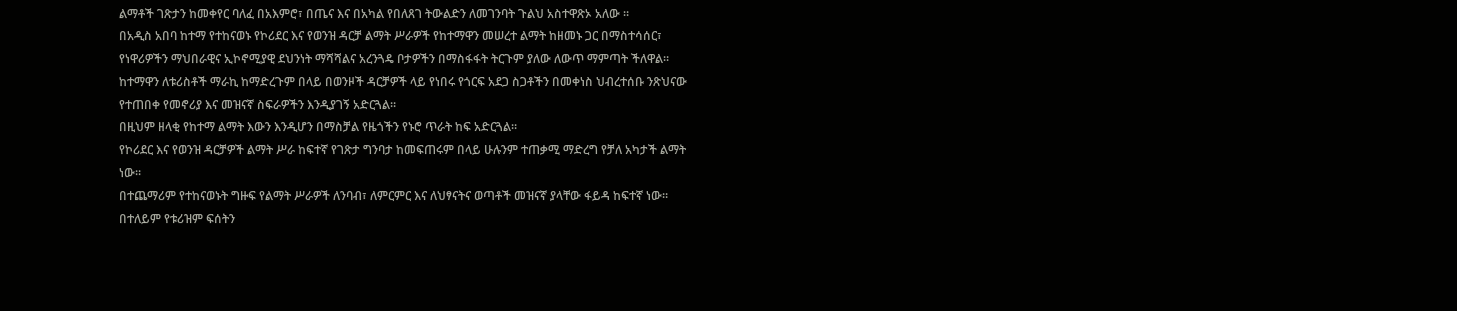ልማቶች ገጽታን ከመቀየር ባለፈ በአእምሮ፣ በጤና እና በአካል የበለጸገ ትውልድን ለመገንባት ጉልህ አስተዋጽኦ አለው ።
በአዲስ አበባ ከተማ የተከናወኑ የኮሪደር እና የወንዝ ዳርቻ ልማት ሥራዎች የከተማዋን መሠረተ ልማት ከዘመኑ ጋር በማስተሳሰር፣ የነዋሪዎችን ማህበራዊና ኢኮኖሚያዊ ደህንነት ማሻሻልና አረንጓዴ ቦታዎችን በማስፋፋት ትርጉም ያለው ለውጥ ማምጣት ችለዋል።
ከተማዋን ለቱሪስቶች ማራኪ ከማድረጉም በላይ በወንዞች ዳርቻዎች ላይ የነበሩ የጎርፍ አደጋ ስጋቶችን በመቀነስ ህብረተሰቡ ንጽህናው የተጠበቀ የመኖሪያ እና መዝናኛ ስፍራዎችን እንዲያገኝ አድርጓል።
በዚህም ዘላቂ የከተማ ልማት እውን እንዲሆን በማስቻል የዜጎችን የኑሮ ጥራት ከፍ አድርጓል።
የኮሪደር እና የወንዝ ዳርቻዎች ልማት ሥራ ከፍተኛ የገጽታ ግንባታ ከመፍጠሩም በላይ ሁሉንም ተጠቃሚ ማድረግ የቻለ አካታች ልማት ነው።
በተጨማሪም የተከናወኑት ግዙፍ የልማት ሥራዎች ለንባብ፣ ለምርምር እና ለህፃናትና ወጣቶች መዝናኛ ያላቸው ፋይዳ ከፍተኛ ነው።
በተለይም የቱሪዝም ፍሰትን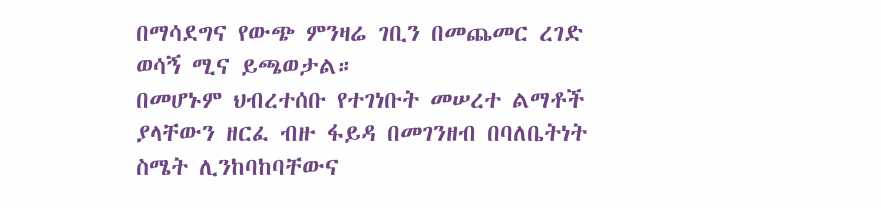በማሳደግና የውጭ ምንዛሬ ገቢን በመጨመር ረገድ ወሳኝ ሚና ይጫወታል።
በመሆኑም ህብረተሰቡ የተገነቡት መሠረተ ልማቶች ያላቸውን ዘርፈ ብዙ ፋይዳ በመገንዘብ በባለቤትነት ስሜት ሊንከባከባቸውና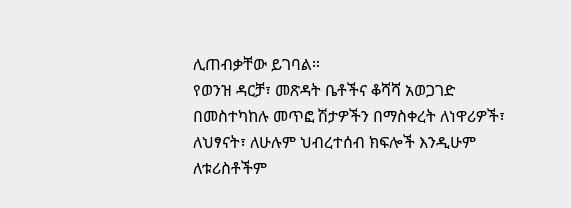ሊጠብቃቸው ይገባል።
የወንዝ ዳርቻ፣ መጽዳት ቤቶችና ቆሻሻ አወጋገድ በመስተካከሉ መጥፎ ሽታዎችን በማስቀረት ለነዋሪዎች፣ ለህፃናት፣ ለሁሉም ህብረተሰብ ክፍሎች እንዲሁም ለቱሪስቶችም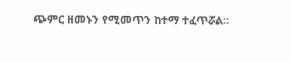ጭምር ዘመኑን የሚመጥን ከተማ ተፈጥሯል።